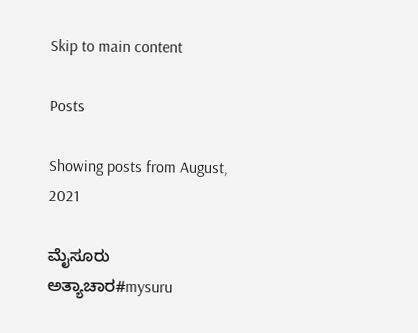Skip to main content

Posts

Showing posts from August, 2021

ಮೈಸೂರು ಅತ್ಯಾಚಾರ#mysuru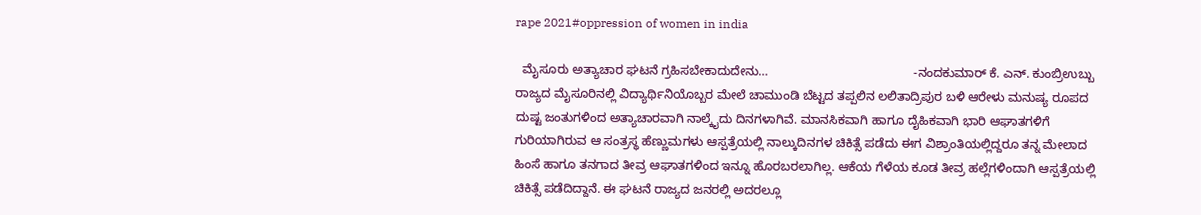rape 2021#oppression of women in india

  ಮೈಸೂರು ಅತ್ಯಾಚಾರ ಘಟನೆ ಗ್ರಹಿಸಬೇಕಾದುದೇನು…                                          -ನಂದಕುಮಾರ್ ಕೆ. ಎನ್. ಕುಂಬ್ರಿಉಬ್ಬು ರಾಜ್ಯದ ಮೈಸೂರಿನಲ್ಲಿ ವಿದ್ಯಾರ್ಥಿನಿಯೊಬ್ಬರ ಮೇಲೆ ಚಾಮುಂಡಿ ಬೆಟ್ಟದ ತಪ್ಪಲಿನ ಲಲಿತಾದ್ರಿಪುರ ಬಳಿ ಆರೇಳು ಮನುಷ್ಯ ರೂಪದ ದುಷ್ಟ ಜಂತುಗಳಿಂದ ಅತ್ಯಾಚಾರವಾಗಿ ನಾಲ್ಕೈದು ದಿನಗಳಾಗಿವೆ. ಮಾನಸಿಕವಾಗಿ ಹಾಗೂ ದೈಹಿಕವಾಗಿ ಭಾರಿ ಆಘಾತಗಳಿಗೆ ಗುರಿಯಾಗಿರುವ ಆ ಸಂತ್ರಸ್ಥ ಹೆಣ್ಣುಮಗಳು ಆಸ್ಪತ್ರೆಯಲ್ಲಿ ನಾಲ್ಕುದಿನಗಳ ಚಿಕಿತ್ಸೆ ಪಡೆದು ಈಗ ವಿಶ್ರಾಂತಿಯಲ್ಲಿದ್ದರೂ ತನ್ನ ಮೇಲಾದ ಹಿಂಸೆ ಹಾಗೂ ತನಗಾದ ತೀವ್ರ ಆಘಾತಗಳಿಂದ ಇನ್ನೂ ಹೊರಬರಲಾಗಿಲ್ಲ. ಆಕೆಯ ಗೆಳೆಯ ಕೂಡ ತೀವ್ರ ಹಲ್ಲೆಗಳಿಂದಾಗಿ ಆಸ್ಪತ್ರೆಯಲ್ಲಿ ಚಿಕಿತ್ಸೆ ಪಡೆದಿದ್ದಾನೆ. ಈ ಘಟನೆ ರಾಜ್ಯದ ಜನರಲ್ಲಿ ಅದರಲ್ಲೂ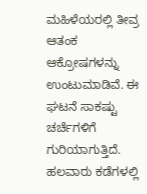ಮಹಿಳೆಯರಲ್ಲಿ ತೀವ್ರ ಆತಂಕ ಆಕ್ರೋಷಗಳನ್ನು ಉಂಟುಮಾಡಿವೆ. ಈ ಘಟನೆ ಸಾಕಷ್ಟು ಚರ್ಚೆಗಳಿಗೆ ಗುರಿಯಾಗುತ್ತಿದೆ. ಹಲವಾರು ಕಡೆಗಳಲ್ಲಿ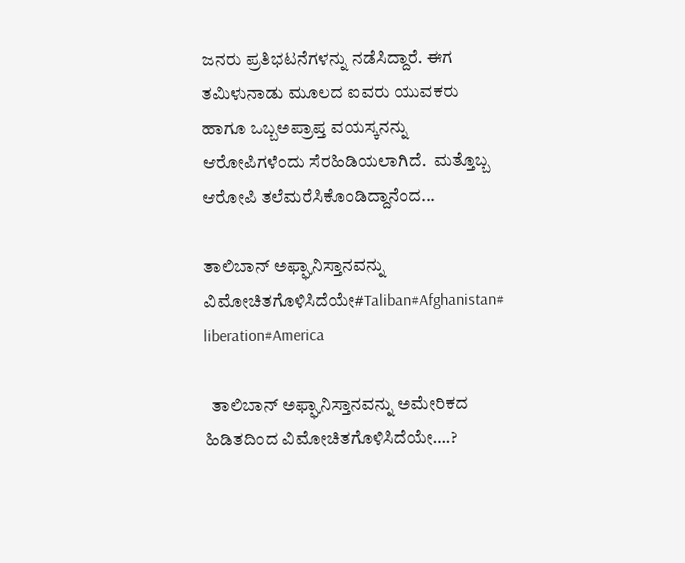ಜನರು ಪ್ರತಿಭಟನೆಗಳನ್ನು ನಡೆಸಿದ್ದಾರೆ. ಈಗ ತಮಿಳುನಾಡು ಮೂಲದ ಐವರು ಯುವಕರು ಹಾಗೂ ಒಬ್ಬಅಪ್ರಾಪ್ತ ವಯಸ್ಕನನ್ನು ಆರೋಪಿಗಳೆಂದು ಸೆರಹಿಡಿಯಲಾಗಿದೆ.  ಮತ್ತೊಬ್ಬ ಆರೋಪಿ ತಲೆಮರೆಸಿಕೊಂಡಿದ್ದಾನೆಂದ...

ತಾಲಿಬಾನ್ ಅಫ್ಘಾನಿಸ್ತಾನವನ್ನು ವಿಮೋಚಿತಗೊಳಿಸಿದೆಯೇ#Taliban#Afghanistan# liberation#America

  ತಾಲಿಬಾನ್ ಅಫ್ಘಾನಿಸ್ತಾನವನ್ನು ಅಮೇರಿಕದ  ಹಿಡಿತದಿಂದ ವಿಮೋಚಿತಗೊಳಿಸಿದೆಯೇ….?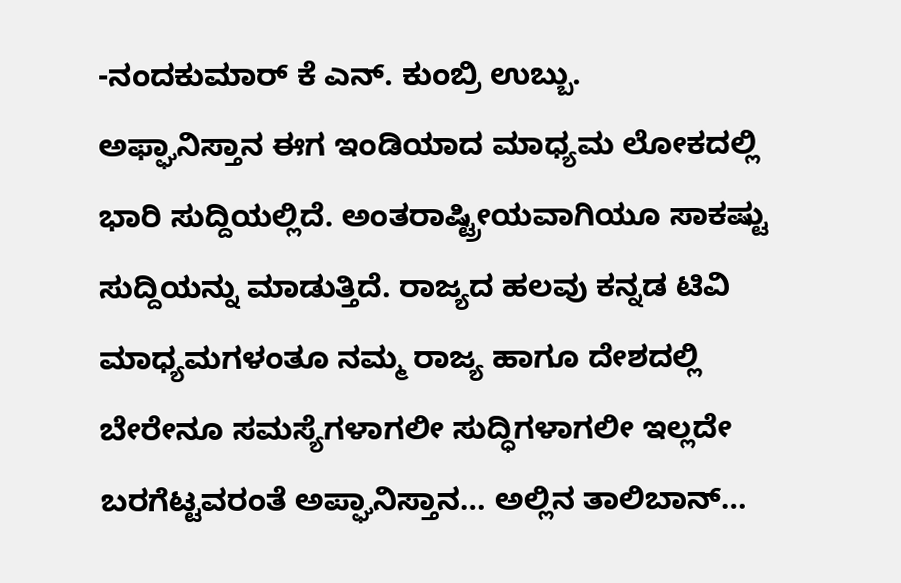-ನಂದಕುಮಾರ್ ಕೆ ಎನ್. ಕುಂಬ್ರಿ ಉಬ್ಬು.                ಅಫ್ಘಾನಿಸ್ತಾನ ಈಗ ಇಂಡಿಯಾದ ಮಾಧ್ಯಮ ಲೋಕದಲ್ಲಿ ಭಾರಿ ಸುದ್ದಿಯಲ್ಲಿದೆ. ಅಂತರಾಷ್ಟ್ರೀಯವಾಗಿಯೂ ಸಾಕಷ್ಟು ಸುದ್ದಿಯನ್ನು ಮಾಡುತ್ತಿದೆ. ರಾಜ್ಯದ ಹಲವು ಕನ್ನಡ ಟಿವಿ ಮಾಧ್ಯಮಗಳಂತೂ ನಮ್ಮ ರಾಜ್ಯ ಹಾಗೂ ದೇಶದಲ್ಲಿ ಬೇರೇನೂ ಸಮಸ್ಯೆಗಳಾಗಲೀ ಸುದ್ಧಿಗಳಾಗಲೀ ಇಲ್ಲದೇ ಬರಗೆಟ್ಟವರಂತೆ ಅಪ್ಘಾನಿಸ್ತಾನ… ಅಲ್ಲಿನ ತಾಲಿಬಾನ್…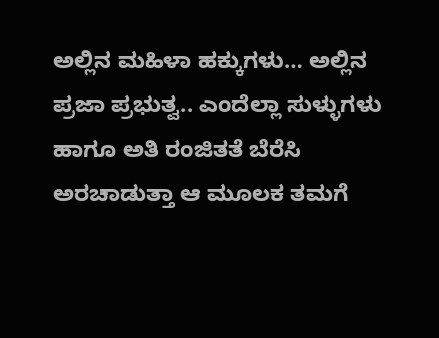ಅಲ್ಲಿನ ಮಹಿಳಾ ಹಕ್ಕುಗಳು… ಅಲ್ಲಿನ ಪ್ರಜಾ ಪ್ರಭುತ್ವ.. ಎಂದೆಲ್ಲಾ ಸುಳ್ಳುಗಳು ಹಾಗೂ ಅತಿ ರಂಜಿತತೆ ಬೆರೆಸಿ ಅರಚಾಡುತ್ತಾ ಆ ಮೂಲಕ ತಮಗೆ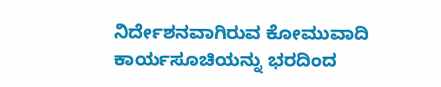ನಿರ್ದೇಶನವಾಗಿರುವ ಕೋಮುವಾದಿ ಕಾರ್ಯಸೂಚಿಯನ್ನು ಭರದಿಂದ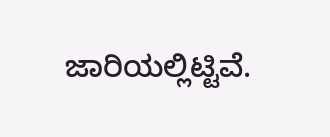ಜಾರಿಯಲ್ಲಿಟ್ಟಿವೆ.